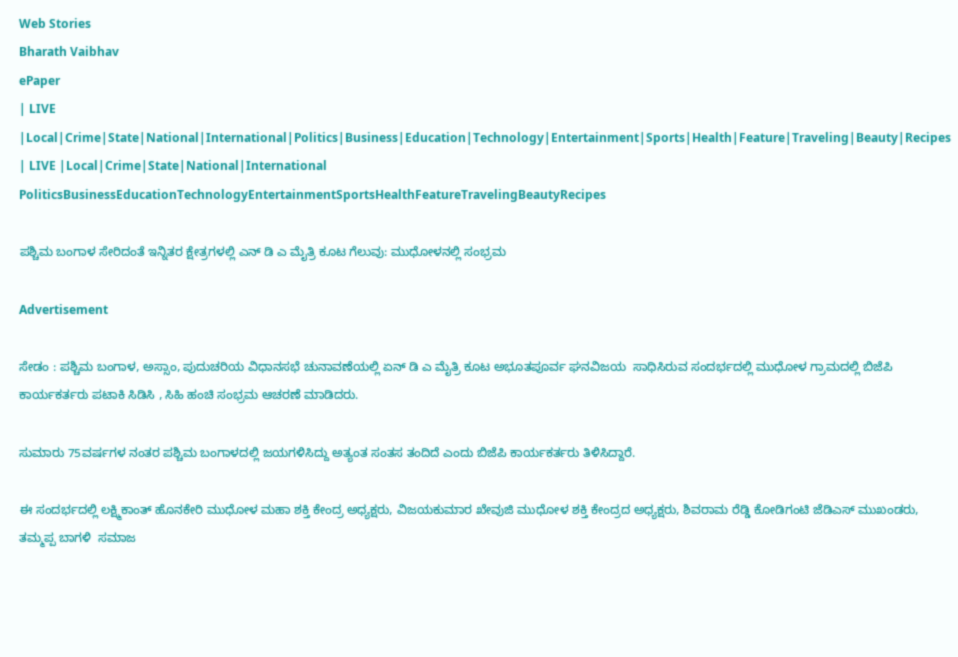Web Stories
Bharath Vaibhav
ePaper
| LIVE |Local|Crime|State|National|International|Politics|Business|Education|Technology|Entertainment|Sports|Health|Feature|Traveling|Beauty|Recipes
| LIVE |Local|Crime|State|National|International
PoliticsBusinessEducationTechnologyEntertainmentSportsHealthFeatureTravelingBeautyRecipes

ಪಶ್ಚಿಮ ಬಂಗಾಳ ಸೇರಿದಂತೆ ಇನ್ನಿತರ ಕ್ಷೇತ್ರಗಳಲ್ಲಿ ಎನ್ ಡಿ ಎ ಮೈತ್ರಿ ಕೂಟ ಗೆಲುವು: ಮುಧೋಳನಲ್ಲಿ ಸಂಭ್ರಮ

Advertisement

ಸೇಡಂ : ಪಶ್ಚಿಮ ಬಂಗಾಳ, ಅಸ್ಸಾಂ, ಪುದುಚರಿಯ ವಿಧಾನಸಭೆ ಚುನಾವಣೆಯಲ್ಲಿ ಏನ್ ಡಿ ಎ ಮೈತ್ರಿ ಕೂಟ ಅಭೂತಪೂರ್ವ ಘನವಿಜಯ  ಸಾಧಿಸಿರುವ ಸಂದರ್ಭದಲ್ಲಿ ಮುಧೋಳ ಗ್ರಾಮದಲ್ಲಿ ಬಿಜೆಪಿ ಕಾರ್ಯಕರ್ತರು ಪಟಾಕಿ ಸಿಡಿಸಿ , ಸಿಹಿ ಹಂಚಿ ಸಂಭ್ರಮ ಆಚರಣೆ ಮಾಡಿದರು.

ಸುಮಾರು 75ವರ್ಷಗಳ ನಂತರ ಪಶ್ಚಿಮ ಬಂಗಾಳದಲ್ಲಿ ಜಯಗಳಿಸಿದ್ದು ಅತ್ಯಂತ ಸಂತಸ ತಂದಿದೆ ಎಂದು ಬಿಜೆಪಿ ಕಾರ್ಯಕರ್ತರು ತಿಳಿಸಿದ್ದಾರೆ.

ಈ ಸಂದರ್ಭದಲ್ಲಿ ಲಕ್ಷ್ಮಿಕಾಂತ್ ಹೊನಕೇರಿ ಮುಧೋಳ ಮಹಾ ಶಕ್ತಿ ಕೇಂದ್ರ ಅಧ್ಯಕ್ಷರು, ವಿಜಯಕುಮಾರ ಖೇವುಜಿ ಮುಧೋಳ ಶಕ್ತಿ ಕೇಂದ್ರದ ಅಧ್ಯಕ್ಷರು, ಶಿವರಾಮ ರೆಡ್ಡಿ ಕೋಡಿಗಂಟಿ ಜೆಡಿಎಸ್ ಮುಖಂಡರು, ತಮ್ಮಪ್ಪ ಬಾಗಳಿ  ಸಮಾಜ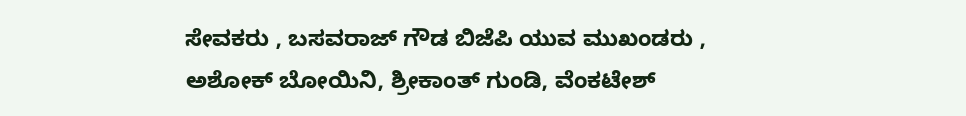ಸೇವಕರು , ಬಸವರಾಜ್ ಗೌಡ ಬಿಜೆಪಿ ಯುವ ಮುಖಂಡರು , ಅಶೋಕ್ ಬೋಯಿನಿ, ಶ್ರೀಕಾಂತ್ ಗುಂಡಿ, ವೆಂಕಟೇಶ್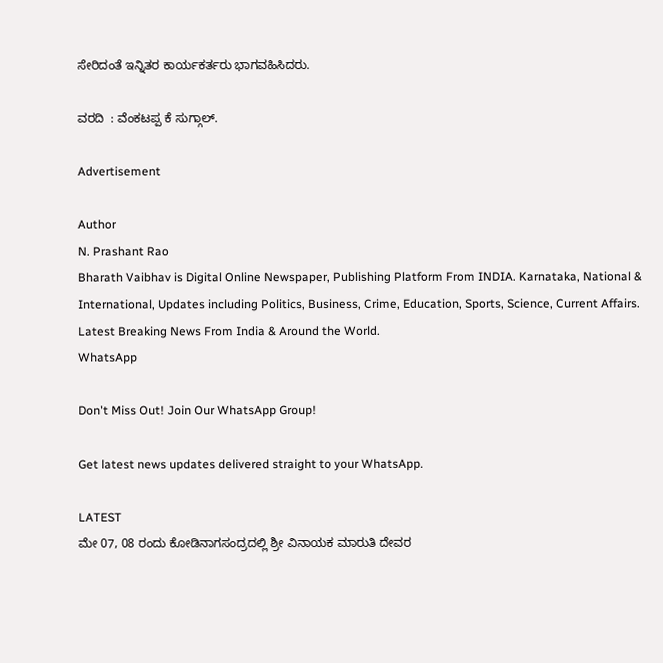ಸೇರಿದಂತೆ ಇನ್ನಿತರ ಕಾರ್ಯಕರ್ತರು ಭಾಗವಹಿಸಿದರು.

ವರದಿ  : ವೆಂಕಟಪ್ಪ ಕೆ ಸುಗ್ಗಾಲ್.

Advertisement

Author
N. Prashant Rao
Bharath Vaibhav is Digital Online Newspaper, Publishing Platform From INDIA. Karnataka, National & International, Updates including Politics, Business, Crime, Education, Sports, Science, Current Affairs. Latest Breaking News From India & Around the World.
WhatsApp

Don't Miss Out! Join Our WhatsApp Group!

Get latest news updates delivered straight to your WhatsApp.

LATEST
ಮೇ 07, 08 ರಂದು ಕೋಡಿನಾಗಸಂದ್ರದಲ್ಲಿ ಶ್ರೀ ವಿನಾಯಕ ಮಾರುತಿ ದೇವರ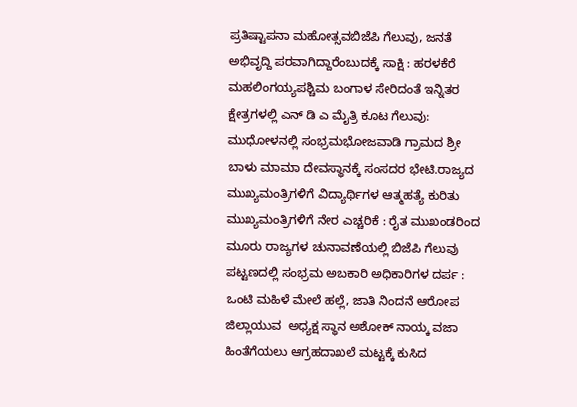ಪ್ರತಿಷ್ಟಾಪನಾ ಮಹೋತ್ಸವಬಿಜೆಪಿ ಗೆಲುವು, ಜನತೆ ಅಭಿವೃದ್ದಿ ಪರವಾಗಿದ್ದಾರೆಂಬುದಕ್ಕೆ ಸಾಕ್ಷಿ : ಹರಳಕೆರೆ ಮಹಲಿಂಗಯ್ಯಪಶ್ಚಿಮ ಬಂಗಾಳ ಸೇರಿದಂತೆ ಇನ್ನಿತರ ಕ್ಷೇತ್ರಗಳಲ್ಲಿ ಎನ್ ಡಿ ಎ ಮೈತ್ರಿ ಕೂಟ ಗೆಲುವು: ಮುಧೋಳನಲ್ಲಿ ಸಂಭ್ರಮಭೋಜವಾಡಿ ಗ್ರಾಮದ ಶ್ರೀ ಬಾಳು ಮಾಮಾ ದೇವಸ್ಥಾನಕ್ಕೆ ಸಂಸದರ ಭೇಟಿ.ರಾಜ್ಯದ ಮುಖ್ಯಮಂತ್ರಿಗಳಿಗೆ ವಿದ್ಯಾರ್ಥಿಗಳ ಆತ್ಮಹತ್ಯೆ ಕುರಿತು ಮುಖ್ಯಮಂತ್ರಿಗಳಿಗೆ ನೇರ ಎಚ್ಚರಿಕೆ : ರೈತ ಮುಖಂಡರಿಂದ  ಮೂರು ರಾಜ್ಯಗಳ ಚುನಾವಣೆಯಲ್ಲಿ ಬಿಜೆಪಿ ಗೆಲುವು ಪಟ್ಟಣದಲ್ಲಿ ಸಂಭ್ರಮ ಅಬಕಾರಿ ಅಧಿಕಾರಿಗಳ ದರ್ಪ : ಒಂಟಿ ಮಹಿಳೆ ಮೇಲೆ ಹಲ್ಲೆ, ಜಾತಿ ನಿಂದನೆ ಆರೋಪ ಜಿಲ್ಲಾಯುವ  ಅಧ್ಯಕ್ಷ ಸ್ಥಾನ ಅಶೋಕ್ ನಾಯ್ಕ ವಜಾ ಹಿಂತೆಗೆಯಲು ಆಗ್ರಹದಾಖಲೆ ಮಟ್ಟಕ್ಕೆ ಕುಸಿದ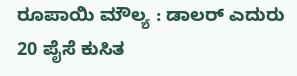ರೂಪಾಯಿ ಮೌಲ್ಯ : ಡಾಲರ್ ಎದುರು 20 ಪೈಸೆ ಕುಸಿತ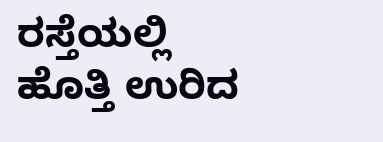ರಸ್ತೆಯಲ್ಲಿ ಹೊತ್ತಿ ಉರಿದ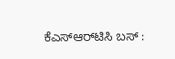ಕೆಎಸ್‌ಆರ್‌ಟಿಸಿ ಬಸ್ :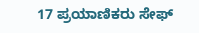17 ಪ್ರಯಾಣಿಕರು ಸೇಫ್